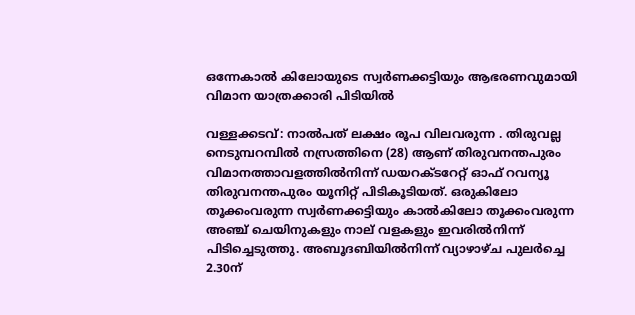ഒന്നേകാൽ കിലോയുടെ സ്വർണക്കട്ടിയും ആഭരണവുമായി വിമാന യാത്രക്കാരി പിടിയിൽ

വള്ളക്കടവ്: നാൽപത് ലക്ഷം രൂപ വിലവരുന്ന . തിരുവല്ല നെടുമ്പറമ്പിൽ നസ്രത്തിനെ (28) ആണ് തിരുവനന്തപുരം വിമാനത്താവളത്തിൽനിന്ന് ഡയറക്ടറേറ്റ് ഓഫ് റവന്യൂ തിരുവനന്തപുരം യൂനിറ്റ് പിടികൂടിയത്. ഒരുകിലോ തൂക്കംവരുന്ന സ്വർണക്കട്ടിയും കാൽകിലോ തൂക്കംവരുന്ന അഞ്ച് ചെയിനുകളും നാല് വളകളും ഇവരിൽനിന്ന് പിടിച്ചെടുത്തു. അബൂദബിയിൽനിന്ന് വ്യാഴാഴ്ച പുലർച്ചെ 2.30ന്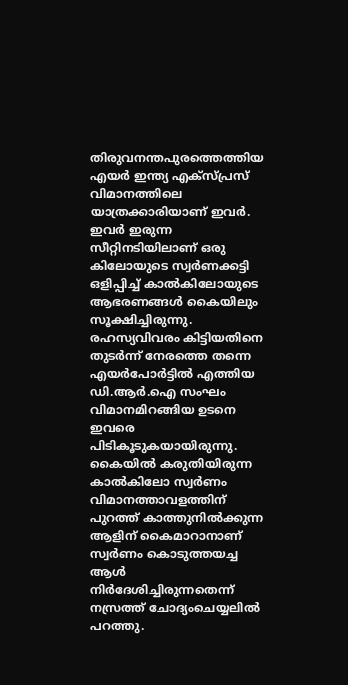തിരുവനന്തപുരത്തെത്തിയ എയർ ഇന്ത്യ എക്സ്പ്രസ് വിമാനത്തിലെ യാത്രക്കാരിയാണ് ഇവർ. ഇവർ ഇരുന്ന സീറ്റിനടിയിലാണ് ഒരു കിലോയുടെ സ്വർണക്കട്ടി ഒളിപ്പിച്ച് കാൽകിലോയുടെ ആഭരണങ്ങൾ കൈയിലും സൂക്ഷിച്ചിരുന്നു. രഹസ‍്യവിവരം കിട്ടിയതിനെ തുടർന്ന് നേരത്തെ തന്നെ എയർപോർട്ടിൽ എത്തിയ ഡി.ആർ.ഐ സംഘം വിമാനമിറങ്ങിയ ഉടനെ ഇവരെ പിടികൂടുകയായിരുന്നു. കൈയിൽ കരുതിയിരുന്ന കാൽകിലോ സ്വർണം വിമാനത്താവളത്തിന് പുറത്ത് കാത്തുനിൽക്കുന്ന ആളിന് കൈമാറാനാണ് സ്വർണം കൊടുത്തയച്ച ആൾ നിർദേശിച്ചിരുന്നതെന്ന് നസ്രത്ത് ചോദ്യംചെയ്യലിൽ പറത്തു.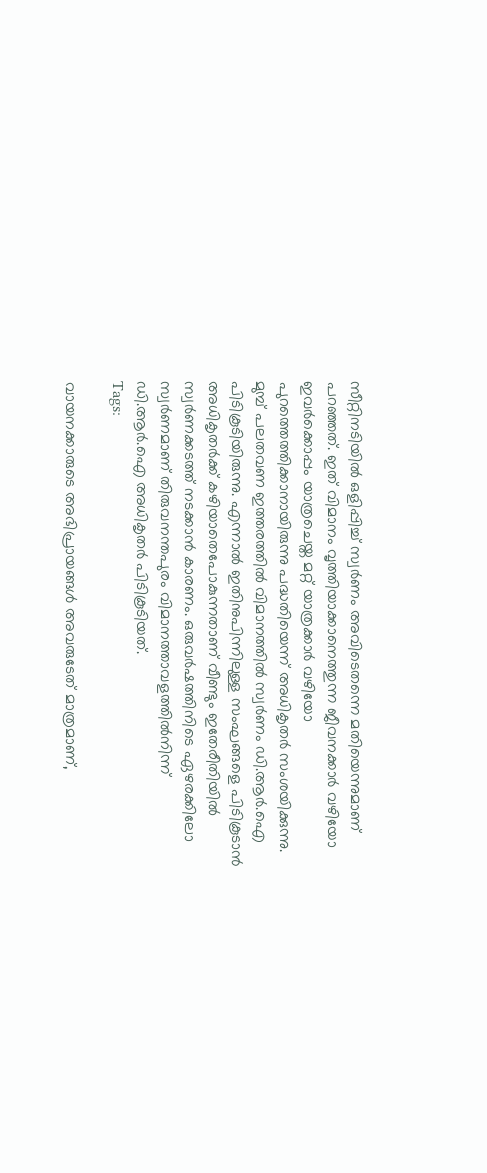സീറ്റിനടിയിൽ ഒളിപ്പിച്ച് സ്വർണം അവിടെതന്നെ മതിയെന്നുമാണ് പറഞ്ഞത്. ഇത് വിമാനം വൃത്തിയാക്കാനെത്തുന്ന ജീവനക്കാർ വഴിയോ ഇവർക്കൊപ്പം യാത്രചെയ്ത മറ്റ് യാത്രക്കാർ വഴിയോ പുറത്തെത്തിക്കാനായിരുന്നു പദ്ധതിയെന്ന് അധികൃതർ സംശയിക്കുന്നു. മുമ്പ് പലതവണ ഇത്തരത്തിൽ വിമാനത്തിൽ സ്വർണം ഡി.ആർ.ഐ പിടികൂടിയിരുന്നു. എന്നാൽ ഇതിനുപിന്നിലുള്ള സംഘങ്ങളെ പിടികൂടാൻ അധികൃതർക്ക് കഴിയാതെപോകുന്നതാണ് വീണ്ടും ഇതേരീതിയിൽ സ്വർണക്കടത്ത് നടക്കാൻ കാരണം. ഒരുവർഷത്തിനിടെ ഏഴരക്കിലോ സ്വർണമാണ് തിരുവനന്തപുരം വിമാനത്താവളത്തിൽനിന്ന് ഡി.ആർ.ഐ അധികൃതർ പിടികൂടിയത്.
Tags:

വായനക്കാരുടെ അഭിപ്രായങ്ങള്‍ അവരുടേത് മാത്രമാണ്,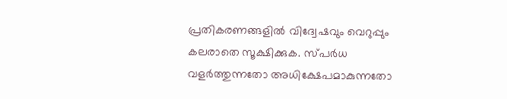പ്രതികരണങ്ങളിൽ വിദ്വേഷവും വെറുപ്പും കലരാതെ സൂക്ഷിക്കുക. സ്പർധ വളർത്തുന്നതോ അധിക്ഷേപമാകുന്നതോ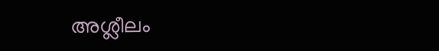അശ്ലീലം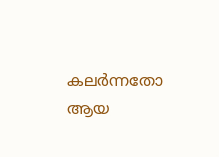കലർന്നതോ ആയ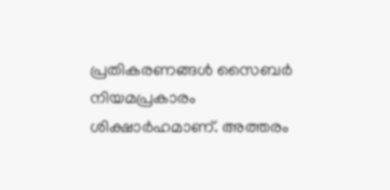പ്രതികരണങ്ങൾ സൈബർ നിയമപ്രകാരം ശിക്ഷാർഹമാണ്. അത്തരം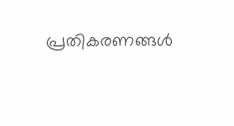പ്രതികരണങ്ങൾ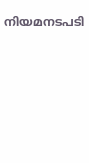നിയമനടപടി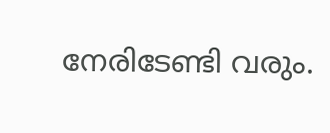നേരിടേണ്ടി വരും.